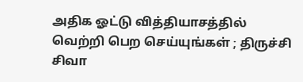அதிக ஓட்டு வித்தியாசத்தில் வெற்றி பெற செய்யுங்கள் ; திருச்சி சிவா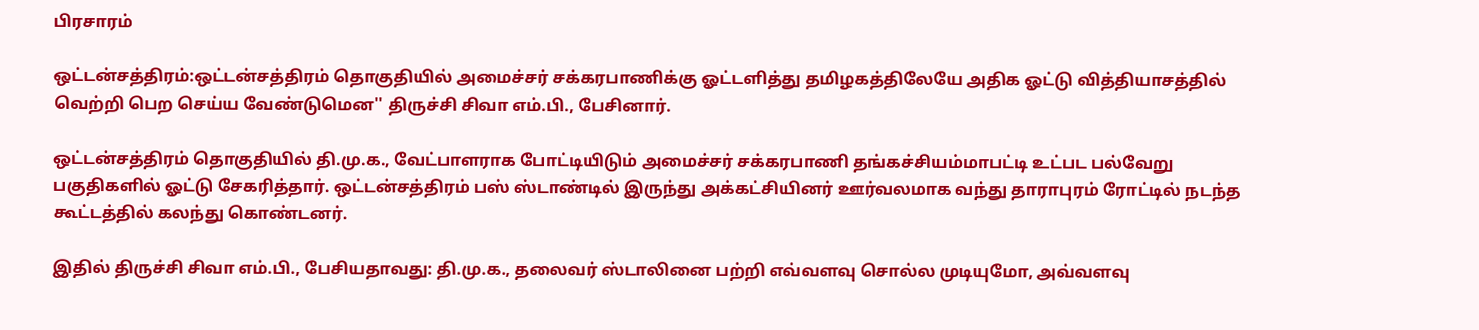பிரசாரம்

ஒட்டன்சத்திரம்:ஒட்டன்சத்திரம் தொகுதியில் அமைச்சர் சக்கரபாணிக்கு ஓட்டளித்து தமிழகத்திலேயே அதிக ஓட்டு வித்தியாசத்தில் வெற்றி பெற செய்ய வேண்டுமென'' திருச்சி சிவா எம்.பி., பேசினார்.

ஒட்டன்சத்திரம் தொகுதியில் தி.மு.க., வேட்பாளராக போட்டியிடும் அமைச்சர் சக்கரபாணி தங்கச்சியம்மாபட்டி உட்பட பல்வேறு பகுதிகளில் ஓட்டு சேகரித்தார். ஒட்டன்சத்திரம் பஸ் ஸ்டாண்டில் இருந்து அக்கட்சியினர் ஊர்வலமாக வந்து தாராபுரம் ரோட்டில் நடந்த கூட்டத்தில் கலந்து கொண்டனர்.

இதில் திருச்சி சிவா எம்.பி., பேசியதாவது: தி.மு.க., தலைவர் ஸ்டாலினை பற்றி எவ்வளவு சொல்ல முடியுமோ, அவ்வளவு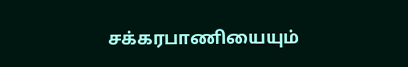சக்கரபாணியையும்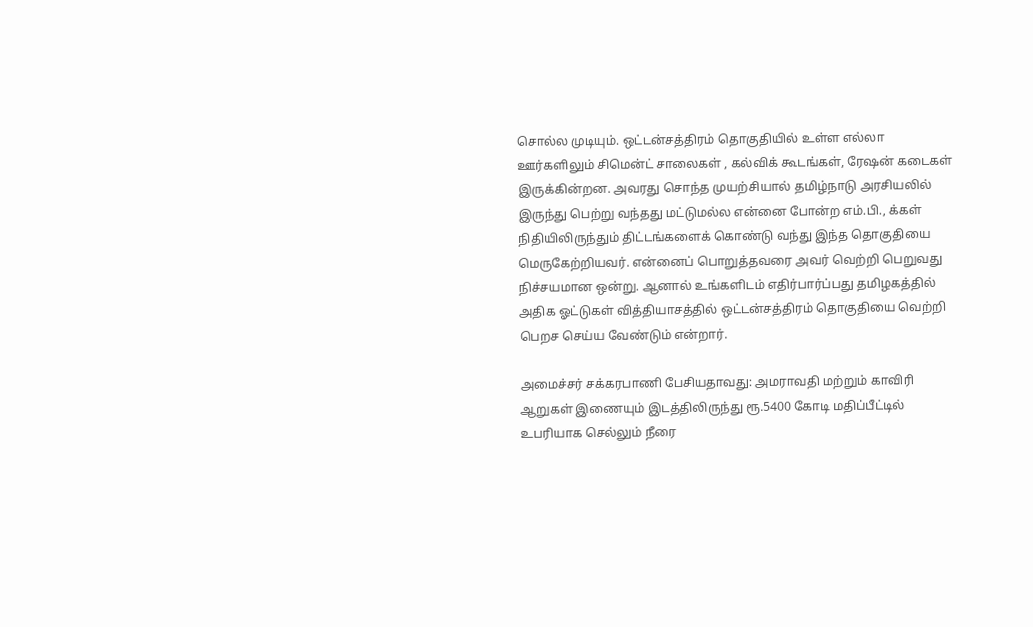சொல்ல முடியும். ஒட்டன்சத்திரம் தொகுதியில் உள்ள எல்லா ஊர்களிலும் சிமென்ட் சாலைகள் , கல்விக் கூடங்கள், ரேஷன் கடைகள் இருக்கின்றன. அவரது சொந்த முயற்சியால் தமிழ்நாடு அரசியலில் இருந்து பெற்று வந்தது மட்டுமல்ல என்னை போன்ற எம்.பி., க்கள் நிதியிலிருந்தும் திட்டங்களைக் கொண்டு வந்து இந்த தொகுதியை மெருகேற்றியவர். என்னைப் பொறுத்தவரை அவர் வெற்றி பெறுவது நிச்சயமான ஒன்று. ஆனால் உங்களிடம் எதிர்பார்ப்பது தமிழகத்தில் அதிக ஓட்டுகள் வித்தியாசத்தில் ஒட்டன்சத்திரம் தொகுதியை வெற்றி பெறச செய்ய வேண்டும் என்றார்.

அமைச்சர் சக்கரபாணி பேசியதாவது: அமராவதி மற்றும் காவிரி ஆறுகள் இணையும் இடத்திலிருந்து ரூ.5400 கோடி மதிப்பீட்டில் உபரியாக செல்லும் நீரை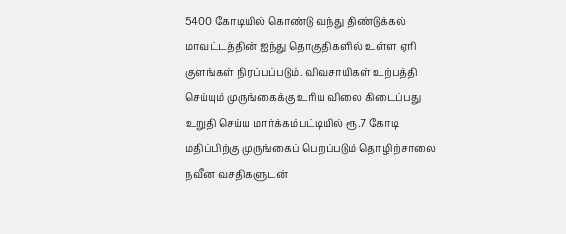5400 கோடியில் கொண்டு வந்து திண்டுக்கல் மாவட்டத்தின் ஐந்து தொகுதிகளில் உள்ள ஏரி குளங்கள் நிரப்பப்படும். விவசாயிகள் உற்பத்தி செய்யும் முருங்கைக்கு உரிய விலை கிடைப்பது உறுதி செய்ய மார்க்கம்பட்டியில் ரூ.7 கோடி மதிப்பிற்கு முருங்கைப் பெறப்படும் தொழிற்சாலை நவீன வசதிகளுடன்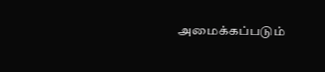அமைக்கப்படும்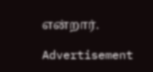என்றார்.

Advertisement